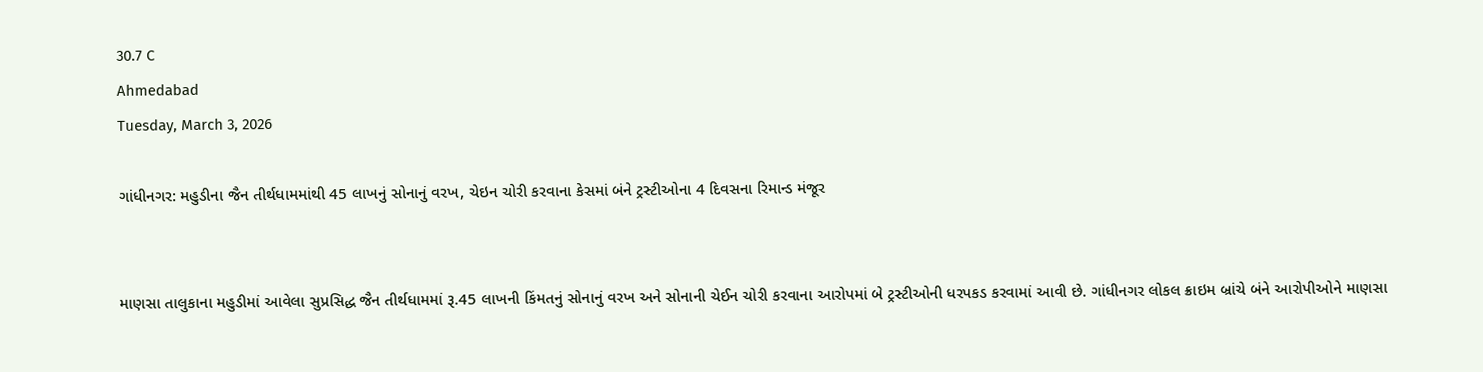30.7 C
Ahmedabad
Tuesday, March 3, 2026

ગાંધીનગર: મહુડીના જૈન તીર્થધામમાંથી 45 લાખનું સોનાનું વરખ, ચેઇન ચોરી કરવાના કેસમાં બંને ટ્રસ્ટીઓના 4 દિવસના રિમાન્ડ મંજૂર


માણસા તાલુકાના મહુડીમાં આવેલા સુપ્રસિદ્ધ જૈન તીર્થધામમાં રૂ.45 લાખની કિંમતનું સોનાનું વરખ અને સોનાની ચેઈન ચોરી કરવાના આરોપમાં બે ટ્રસ્ટીઓની ધરપકડ કરવામાં આવી છે. ગાંધીનગર લોકલ ક્રાઇમ બ્રાંચે બંને આરોપીઓને માણસા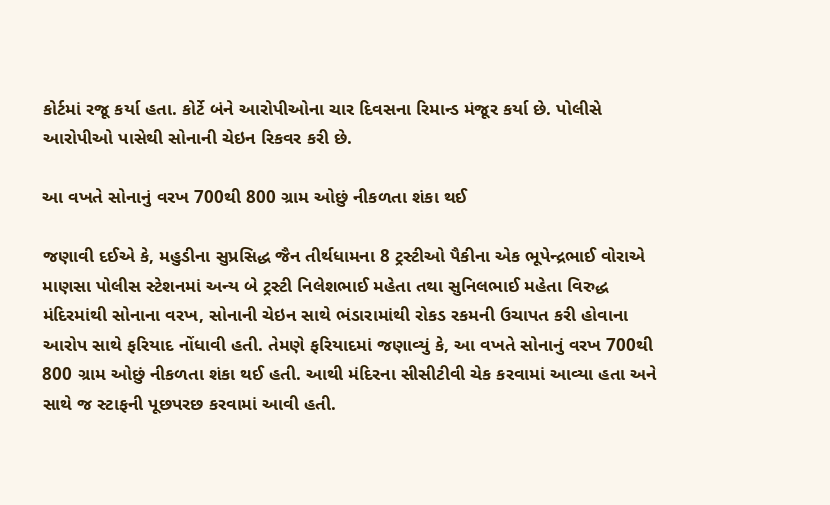કોર્ટમાં રજૂ કર્યા હતા. કોર્ટે બંને આરોપીઓના ચાર દિવસના રિમાન્ડ મંજૂર કર્યા છે. પોલીસે આરોપીઓ પાસેથી સોનાની ચેઇન રિકવર કરી છે.

આ વખતે સોનાનું વરખ 700થી 800 ગ્રામ ઓછું નીકળતા શંકા થઈ

જણાવી દઈએ કે, મહુડીના સુપ્રસિદ્ધ જૈન તીર્થધામના 8 ટ્રસ્ટીઓ પૈકીના એક ભૂપેન્દ્રભાઈ વોરાએ માણસા પોલીસ સ્ટેશનમાં અન્ય બે ટ્રસ્ટી નિલેશભાઈ મહેતા તથા સુનિલભાઈ મહેતા વિરુદ્ધ મંદિરમાંથી સોનાના વરખ, સોનાની ચેઇન સાથે ભંડારામાંથી રોકડ રકમની ઉચાપત કરી હોવાના આરોપ સાથે ફરિયાદ નોંધાવી હતી. તેમણે ફરિયાદમાં જણાવ્યું કે, આ વખતે સોનાનું વરખ 700થી 800 ગ્રામ ઓછું નીકળતા શંકા થઈ હતી. આથી મંદિરના સીસીટીવી ચેક કરવામાં આવ્યા હતા અને સાથે જ સ્ટાફની પૂછપરછ કરવામાં આવી હતી.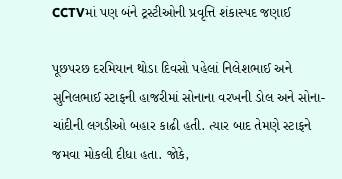CCTVમાં પણ બંને ટ્રસ્ટીઓની પ્રવૃત્તિ શંકાસ્પદ જણાઈ

પૂછપરછ દરમિયાન થોડા દિવસો પહેલાં નિલેશભાઈ અને સુનિલભાઈ સ્ટાફની હાજરીમાં સોનાના વરખની ડોલ અને સોના-ચાંદીની લગડીઓ બહાર કાઢી હતી. ત્યાર બાદ તેમણે સ્ટાફને જમવા મોકલી દીધા હતા. જોકે,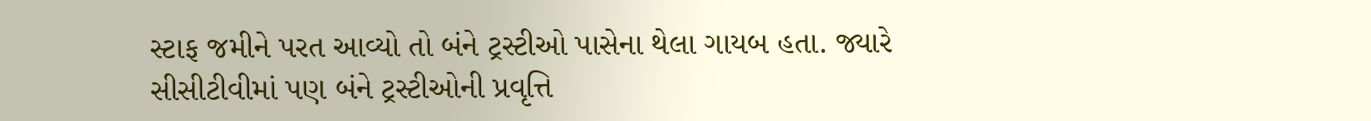સ્ટાફ જમીને પરત આવ્યો તો બંને ટ્રસ્ટીઓ પાસેના થેલા ગાયબ હતા. જ્યારે સીસીટીવીમાં પણ બંને ટ્રસ્ટીઓની પ્રવૃત્તિ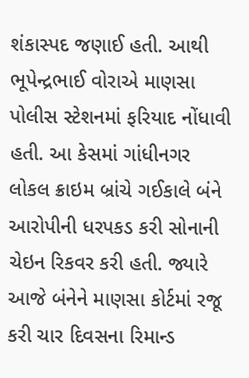શંકાસ્પદ જણાઈ હતી. આથી ભૂપેન્દ્રભાઈ વોરાએ માણસા પોલીસ સ્ટેશનમાં ફરિયાદ નોંધાવી હતી. આ કેસમાં ગાંધીનગર લોકલ ક્રાઇમ બ્રાંચે ગઈકાલે બંને આરોપીની ધરપકડ કરી સોનાની ચેઇન રિકવર કરી હતી. જ્યારે આજે બંનેને માણસા કોર્ટમાં રજૂ કરી ચાર દિવસના રિમાન્ડ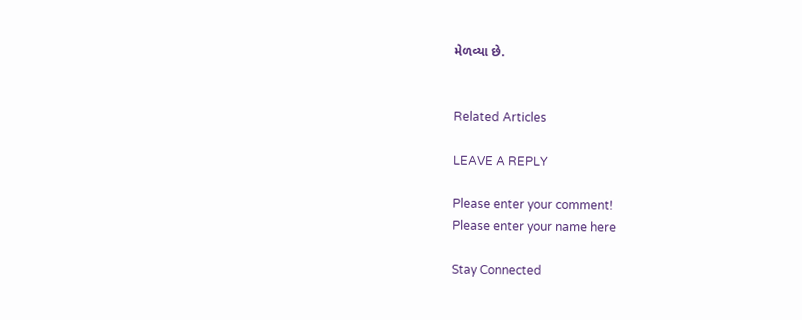મેળવ્યા છે.


Related Articles

LEAVE A REPLY

Please enter your comment!
Please enter your name here

Stay Connected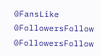0FansLike
0FollowersFollow
0FollowersFollow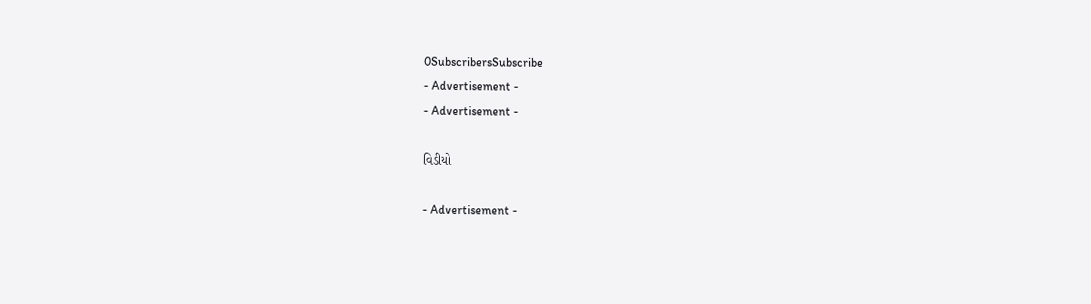0SubscribersSubscribe
- Advertisement -
- Advertisement -

વિડીયો

- Advertisement -